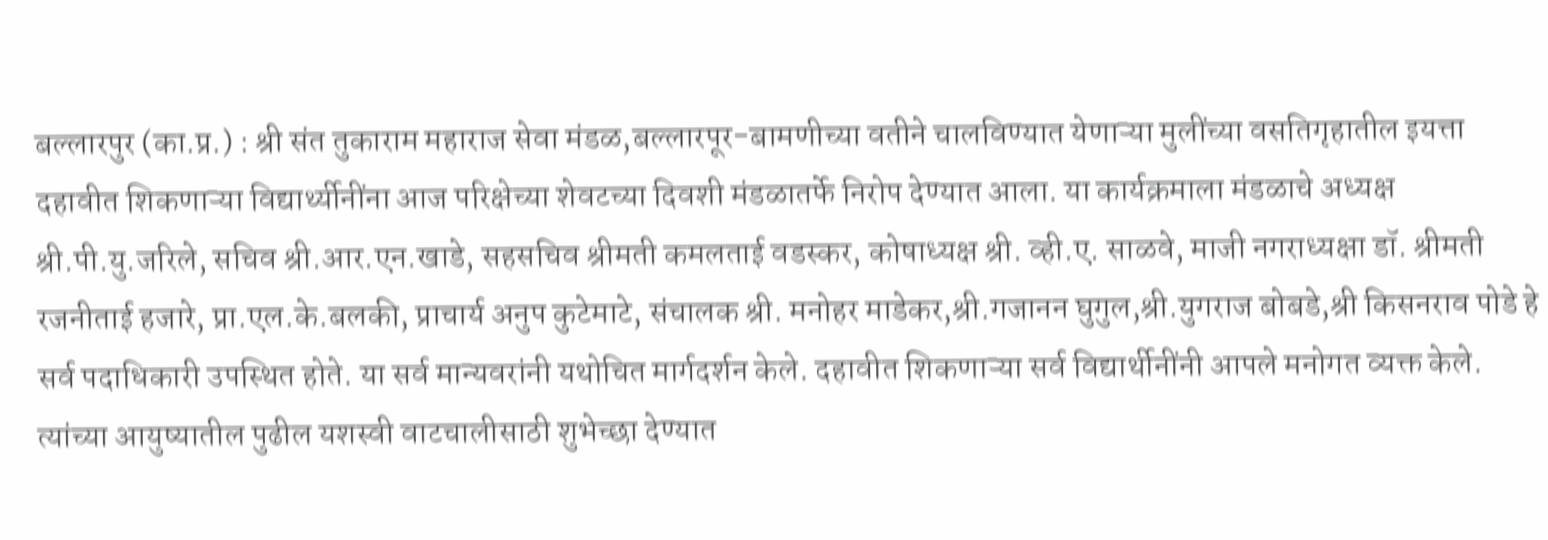बल्लारपुर (का.प्र.) : श्री संत तुकाराम महाराज सेवा मंडळ,बल्लारपूर-बामणीच्या वतीने चालविण्यात येणाऱ्या मुलींच्या वसतिगृहातील इयत्ता दहावीत शिकणाऱ्या विद्यार्थ्यीनींना आज परिक्षेच्या शेवटच्या दिवशी मंडळातर्फे निरोप देण्यात आला. या कार्यक्रमाला मंडळाचे अध्यक्ष श्री.पी.यु.जरिले, सचिव श्री.आर.एन.खाडे, सहसचिव श्रीमती कमलताई वडस्कर, कोषाध्यक्ष श्री. व्ही.ए. साळवे, माजी नगराध्यक्षा डॉ. श्रीमती रजनीताई हजारे, प्रा.एल.के.बलकी, प्राचार्य अनुप कुटेमाटे, संचालक श्री. मनोहर माडेकर,श्री.गजानन घुगुल,श्री.युगराज बोबडे,श्री किसनराव पोडे हे सर्व पदाधिकारी उपस्थित होते. या सर्व मान्यवरांनी यथोचित मार्गदर्शन केले. दहावीत शिकणाऱ्या सर्व विद्यार्थीनींनी आपले मनोगत व्यक्त केले. त्यांच्या आयुष्यातील पुढील यशस्वी वाटचालीसाठी शुभेच्छा देण्यात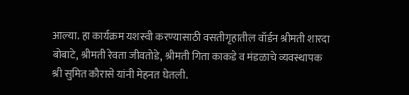आल्या. हा कार्यक्रम यशस्वी करण्यासाठी वसतीगृहातील वॉर्डन श्रीमती शारदा बोबाटे, श्रीमती रेवता जीवतोडे, श्रीमती गिता काकडे व मंडळाचे व्यवस्थापक श्री सुमित कौरासे यांनी मेहनत घेतली.